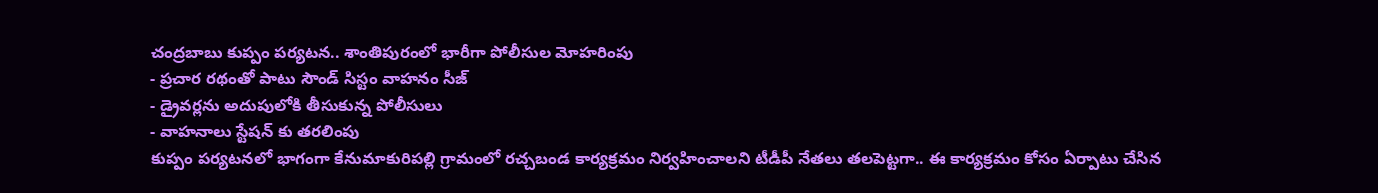చంద్రబాబు కుప్పం పర్యటన.. శాంతిపురంలో భారీగా పోలీసుల మోహరింపు
- ప్రచార రథంతో పాటు సౌండ్ సిస్టం వాహనం సీజ్
- డ్రైవర్లను అదుపులోకి తీసుకున్న పోలీసులు
- వాహనాలు స్టేషన్ కు తరలింపు
కుప్పం పర్యటనలో భాగంగా కేనుమాకురిపల్లి గ్రామంలో రచ్చబండ కార్యక్రమం నిర్వహించాలని టీడీపీ నేతలు తలపెట్టగా.. ఈ కార్యక్రమం కోసం ఏర్పాటు చేసిన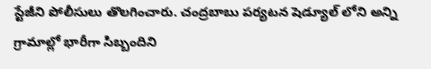స్టేజీని పోలీసులు తొలగించారు. చంద్రబాబు పర్యటన షెడ్యూల్ లోని అన్ని గ్రామాల్లో భారీగా సిబ్బందిని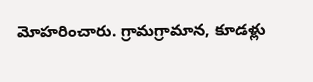మోహరించారు. గ్రామగ్రామాన, కూడళ్లు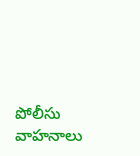పోలీసు వాహనాలు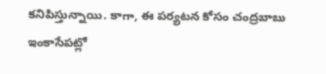కనిపిస్తున్నాయి. కాగా, ఈ పర్యటన కోసం చంద్రబాబు ఇంకాసేపట్లో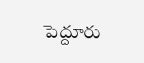పెద్దూరు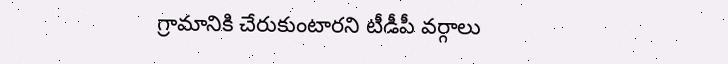గ్రామానికి చేరుకుంటారని టీడీపీ వర్గాలు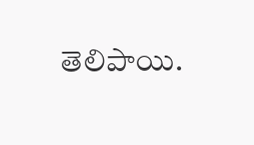తెలిపాయి.